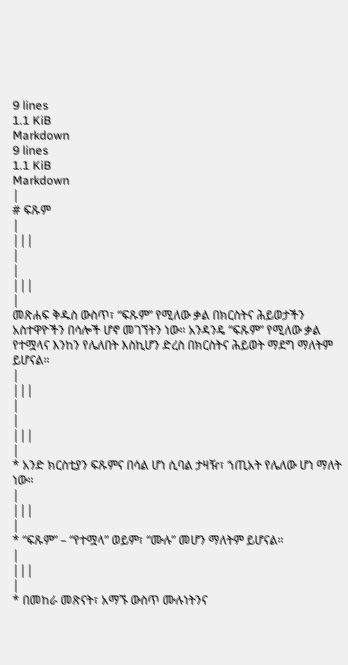9 lines
1.1 KiB
Markdown
9 lines
1.1 KiB
Markdown
|
# ፍጹም
|
|||
|
|
|||
|
መጽሐፍ ቅዱስ ውስጥ፣ “ፍጹም” የሚለው ቃል በክርስትና ሕይወታችን አስተዋዮችን በሳሎች ሆኖ መገኘትን ነው። አንዳንዴ “ፍጹም” የሚለው ቃል የተሟላና እንከን የሌለበት እስኪሆን ድረስ በክርስትና ሕይወት ማደግ ማለትም ይሆናል።
|
|||
|
|
|||
|
* አንድ ክርስቲያን ፍጹምና በሳል ሆነ ሲባል ታዛዥ፣ ኀጢአት የሌለው ሆነ ማለት ነው።
|
|||
|
* “ፍጹም” – “የተሟላ” ወይም፣ “ሙሉ” መሆን ማለትም ይሆናል።
|
|||
|
* በመከራ መጽናት፣ አማኙ ውስጥ ሙሉነትንና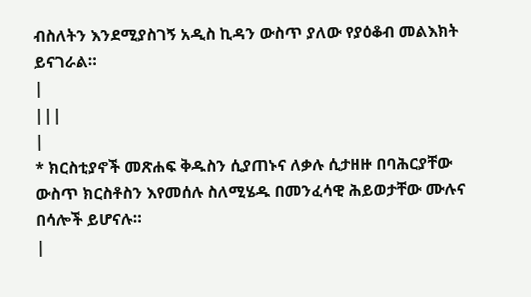ብስለትን እንደሚያስገኝ አዲስ ኪዳን ውስጥ ያለው የያዕቆብ መልእክት ይናገራል።
|
|||
|
* ክርስቲያኖች መጽሐፍ ቅዱስን ሲያጠኑና ለቃሉ ሲታዘዙ በባሕርያቸው ውስጥ ክርስቶስን እየመሰሉ ስለሚሄዱ በመንፈሳዊ ሕይወታቸው ሙሉና በሳሎች ይሆናሉ።
|